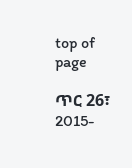top of page

ጥር 26፣ 2015-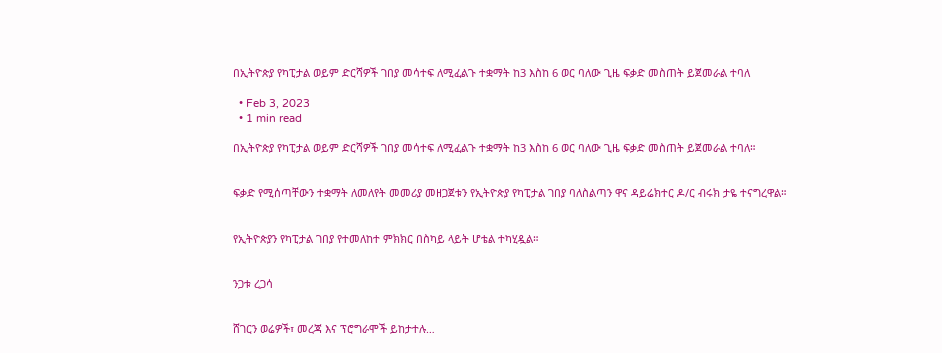በኢትዮጵያ የካፒታል ወይም ድርሻዎች ገበያ መሳተፍ ለሚፈልጉ ተቋማት ከ3 እስከ 6 ወር ባለው ጊዜ ፍቃድ መስጠት ይጀመራል ተባለ

  • Feb 3, 2023
  • 1 min read

በኢትዮጵያ የካፒታል ወይም ድርሻዎች ገበያ መሳተፍ ለሚፈልጉ ተቋማት ከ3 እስከ 6 ወር ባለው ጊዜ ፍቃድ መስጠት ይጀመራል ተባለ።


ፍቃድ የሚሰጣቸውን ተቋማት ለመለየት መመሪያ መዘጋጀቱን የኢትዮጵያ የካፒታል ገበያ ባለስልጣን ዋና ዳይሬክተር ዶ/ር ብሩክ ታዬ ተናግረዋል።


የኢትዮጵያን የካፒታል ገበያ የተመለከተ ምክክር በስካይ ላይት ሆቴል ተካሂዷል።


ንጋቱ ረጋሳ


ሸገርን ወሬዎች፣ መረጃ እና ፕሮግራሞች ይከታተሉ…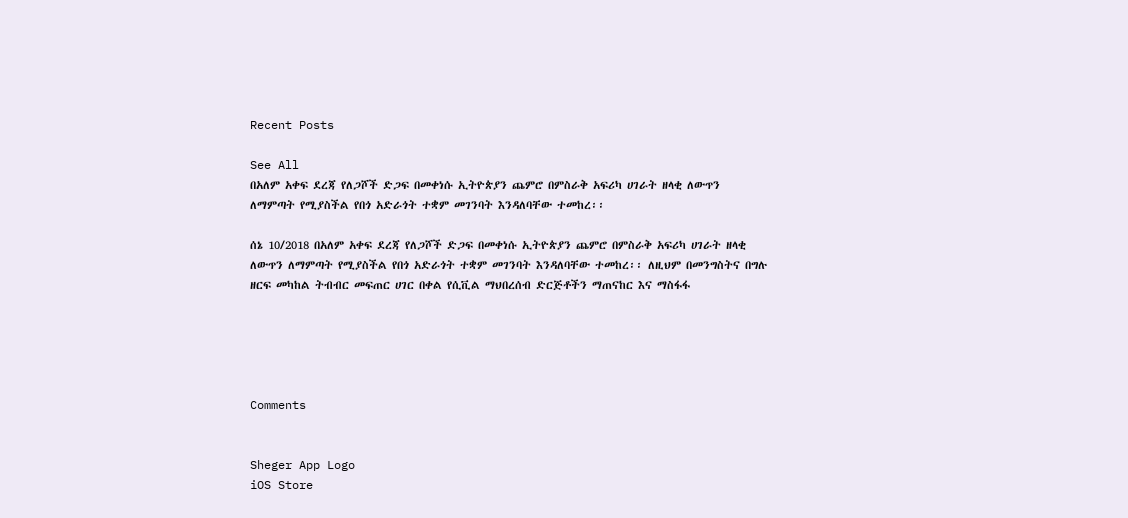Recent Posts

See All
በአለም አቀፍ ደረጃ የለጋሾች ድጋፍ በመቀነሱ ኢትዮጵያን ጨምሮ በምስራቅ አፍሪካ ሀገራት ዘላቂ ለውጥን ለማምጣት የሚያስችል የበጎ አድራጎት ተቋም መገንባት እንዳለባቸው ተመከረ፡፡

ሰኔ 10/2018 በአለም አቀፍ ደረጃ የለጋሾች ድጋፍ በመቀነሱ ኢትዮጵያን ጨምሮ በምስራቅ አፍሪካ ሀገራት ዘላቂ ለውጥን ለማምጣት የሚያስችል የበጎ አድራጎት ተቋም መገንባት እንዳለባቸው ተመከረ፡፡ ለዚህም በመንግስትና በግሉ ዘርፍ መካከል ትብብር መፍጠር ሀገር በቀል የሲቪል ማህበረሰብ ድርጅቶችን ማጠናከር እና ማስፋፋ





Comments


Sheger App Logo
iOS Store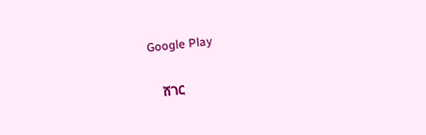Google Play

    ሸገር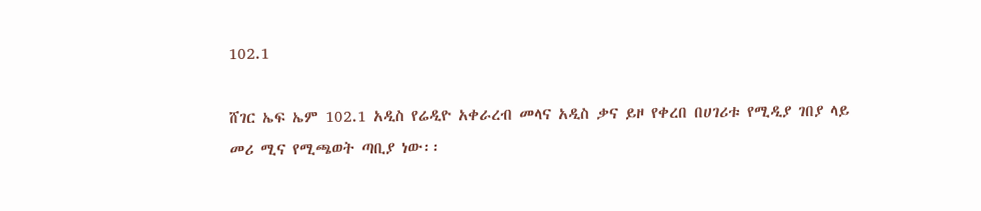102.1

ሸገር ኤፍ ኤም 102.1 አዲስ የሬዲዮ አቀራረብ መላና አዲስ ቃና ይዞ የቀረበ በሀገሪቱ የሚዲያ ገበያ ላይ መሪ ሚና የሚጫወት ጣቢያ ነው፡፡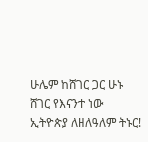ሁሌም ከሸገር ጋር ሁኑ
ሸገር የእናንተ ነው
ኢትዮጵያ ለዘለዓለም ትኑር!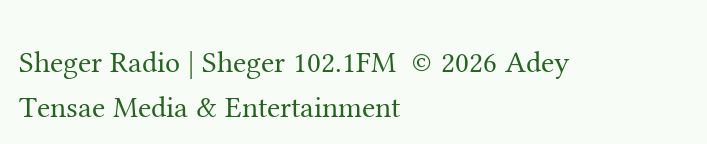Sheger Radio | Sheger 102.1FM  © 2026 Adey Tensae Media & Entertainment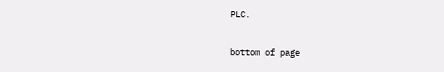PLC.

bottom of page